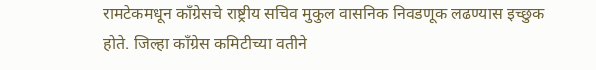रामटेकमधून काँग्रेसचे राष्ट्रीय सचिव मुकुल वासनिक निवडणूक लढण्यास इच्छुक होते. जिल्हा काँग्रेस कमिटीच्या वतीने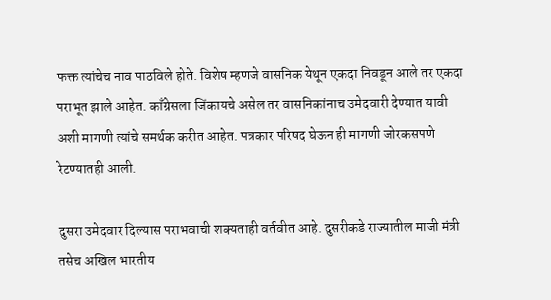फक्त त्यांचेच नाव पाठविले होते. विशेष म्हणजे वासनिक येथून एकदा निवडून आले तर एकदा पराभूत झाले आहेत. काँग्रेसला जिंकायचे असेल तर वासनिकांनाच उमेदवारी देण्यात यावी अशी मागणी त्यांचे समर्थक करीत आहेत. पत्रकार परिषद घेऊन ही मागणी जोरकसपणे रेटण्यातही आली.

दुसरा उमेदवार दिल्यास पराभवाची शक्यताही वर्तवीत आहे. दुसरीकडे राज्यातील माजी मंत्री तसेच अखिल भारतीय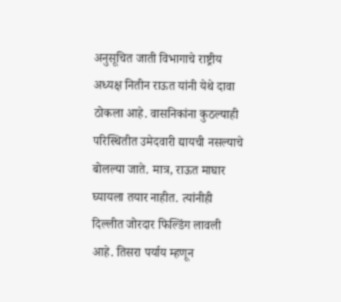अनुसूचित जाती विभागाचे राष्ट्रीय अध्यक्ष नितीन राऊत यांनी येथे दावा ठोकला आहे. वासनिकांना कुठल्याही परिस्थितीत उमेदवारी द्यायची नसल्याचे बोलल्या जाते. मात्र, राऊत माघार घ्यायला तयार नाहीत. त्यांनीही दिल्लीत जोरदार फिल्डिंग लावली आहे. तिसरा पर्याय म्हणून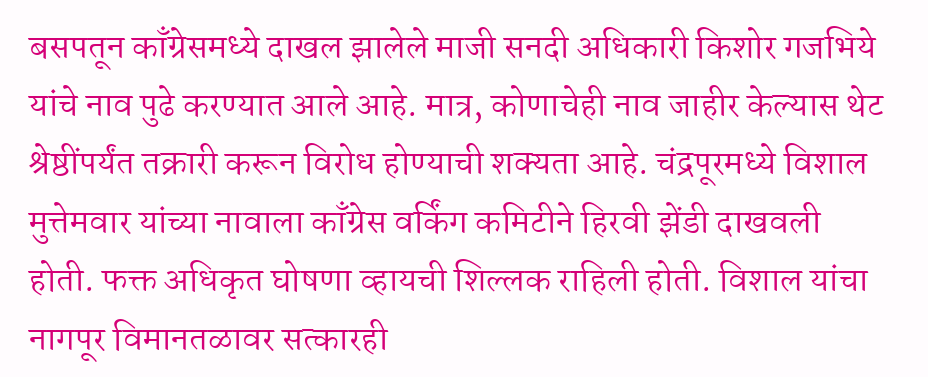बसपतून काँग्रेसमध्ये दाखल झालेले माजी सनदी अधिकारी किशोर गजभिये यांचे नाव पुढे करण्यात आले आहे. मात्र, कोणाचेही नाव जाहीर केल्यास थेट श्रेष्ठींपर्यंत तक्रारी करून विरोध होण्याची शक्यता आहे. चंद्रपूरमध्ये विशाल मुत्तेमवार यांच्या नावाला काँग्रेस वर्किंग कमिटीने हिरवी झेंडी दाखवली होती. फक्त अधिकृत घोषणा व्हायची शिल्लक राहिली होती. विशाल यांचा नागपूर विमानतळावर सत्कारही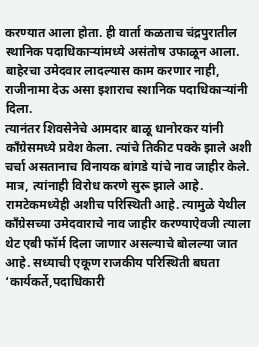करण्यात आला होता. ही वार्ता कळताच चंद्रपुरातील स्थानिक पदाधिकाऱ्यांमध्ये असंतोष उफाळून आला. बाहेरचा उमेदवार लादल्यास काम करणार नाही, राजीनामा देऊ असा इशाराच स्शानिक पदाधिकाऱ्यांनी दिला.
त्यानंतर शिवसेनेचे आमदार बाळू धानोरकर यांनी काँग्रेसमध्ये प्रवेश केला. त्यांचे तिकीट पक्के झाले अशी चर्चा असतानाच विनायक बांगडे यांचे नाव जाहीर केले. मात्र, त्यांनाही विरोध करणे सुरू झाले आहे. रामटेकमध्येही अशीच परिस्थिती आहे. त्यामुळे येथील काँग्रेसच्या उमेदवाराचे नाव जाहीर करण्याऐवजी त्याला थेट एबी फॉर्म दिला जाणार असल्याचे बोलल्या जात आहे. सध्याची एकूण राजकीय परिस्थिती बघता ‘कार्यकर्ते,पदाधिकारी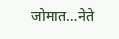जोमात…नेते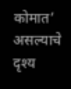कोमात’ असल्याचे दृश्य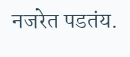नजरेत पडतंय.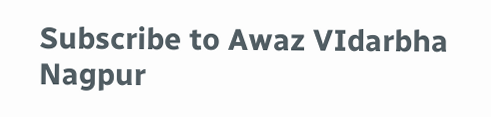Subscribe to Awaz VIdarbha Nagpur